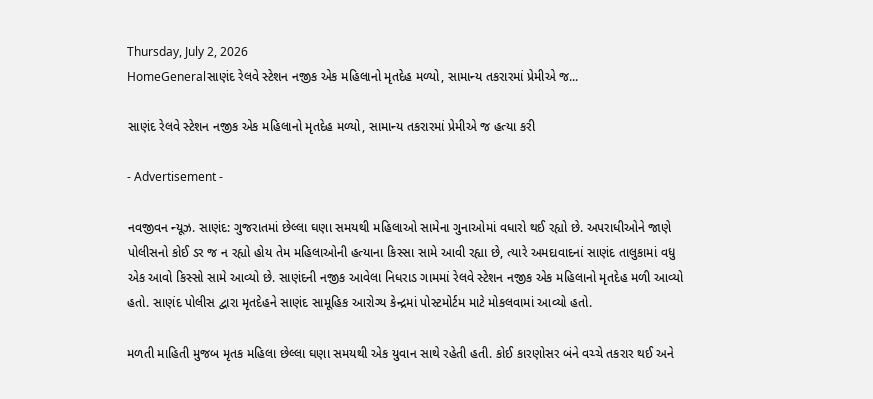Thursday, July 2, 2026
HomeGeneralસાણંદ રેલવે સ્ટેશન નજીક એક મહિલાનો મૃતદેહ મળ્યો, સામાન્ય તકરારમાં પ્રેમીએ જ...

સાણંદ રેલવે સ્ટેશન નજીક એક મહિલાનો મૃતદેહ મળ્યો, સામાન્ય તકરારમાં પ્રેમીએ જ હત્યા કરી

- Advertisement -

નવજીવન ન્યૂઝ. સાણંદ: ગુજરાતમાં છેલ્લા ઘણા સમયથી મહિલાઓ સામેના ગુનાઓમાં વધારો થઈ રહ્યો છે. અપરાધીઓને જાણે પોલીસનો કોઈ ડર જ ન રહ્યો હોય તેમ મહિલાઓની હત્યાના કિસ્સા સામે આવી રહ્યા છે, ત્યારે અમદાવાદનાં સાણંદ તાલુકામાં વધુ એક આવો કિસ્સો સામે આવ્યો છે. સાણંદની નજીક આવેલા નિધરાડ ગામમાં રેલવે સ્ટેશન નજીક એક મહિલાનો મૃતદેહ મળી આવ્યો હતો. સાણંદ પોલીસ દ્વારા મૃતદેહને સાણંદ સામૂહિક આરોગ્ય કેન્દ્રમાં પોસ્ટમોર્ટમ માટે મોકલવામાં આવ્યો હતો.

મળતી માહિતી મુજબ મૃતક મહિલા છેલ્લા ઘણા સમયથી એક યુવાન સાથે રહેતી હતી. કોઈ કારણોસર બંને વચ્ચે તકરાર થઈ અને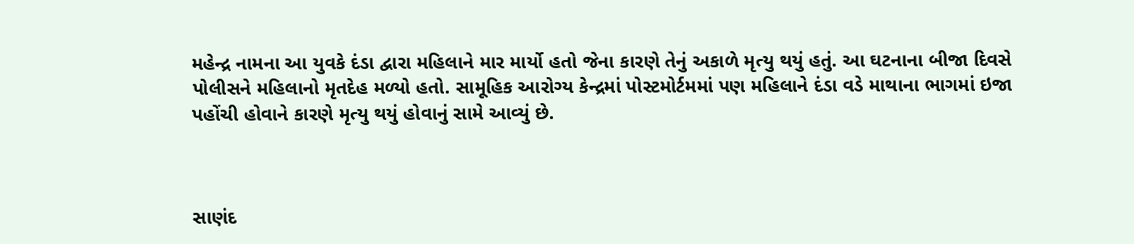મહેન્દ્ર નામના આ યુવકે દંડા દ્વારા મહિલાને માર માર્યો હતો જેના કારણે તેનું અકાળે મૃત્યુ થયું હતું. આ ઘટનાના બીજા દિવસે પોલીસને મહિલાનો મૃતદેહ મળ્યો હતો. સામૂહિક આરોગ્ય કેન્દ્રમાં પોસ્ટમોર્ટમમાં પણ મહિલાને દંડા વડે માથાના ભાગમાં ઇજા પહોંચી હોવાને કારણે મૃત્યુ થયું હોવાનું સામે આવ્યું છે.



સાણંદ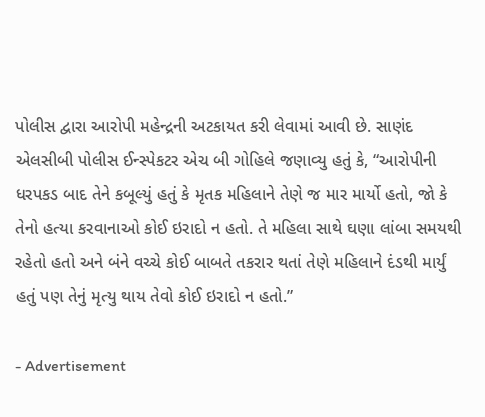પોલીસ દ્વારા આરોપી મહેન્દ્રની અટકાયત કરી લેવામાં આવી છે. સાણંદ એલસીબી પોલીસ ઈન્સ્પેકટર એચ બી ગોહિલે જણાવ્યુ હતું કે, “આરોપીની ધરપકડ બાદ તેને કબૂલ્યું હતું કે મૃતક મહિલાને તેણે જ માર માર્યો હતો, જો કે તેનો હત્યા કરવાનાઓ કોઈ ઇરાદો ન હતો. તે મહિલા સાથે ઘણા લાંબા સમયથી રહેતો હતો અને બંને વચ્ચે કોઈ બાબતે તકરાર થતાં તેણે મહિલાને દંડથી માર્યું હતું પણ તેનું મૃત્યુ થાય તેવો કોઈ ઇરાદો ન હતો.”

- Advertisement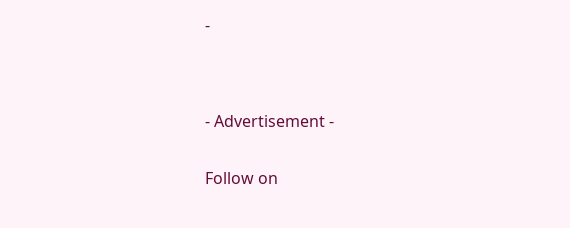-




- Advertisement -


Follow on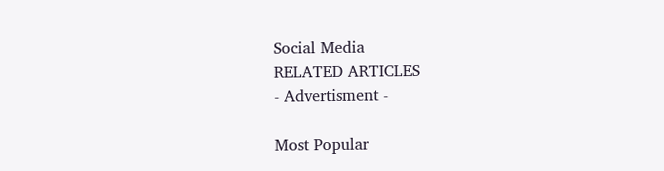Social Media
RELATED ARTICLES
- Advertisment -

Most Popular